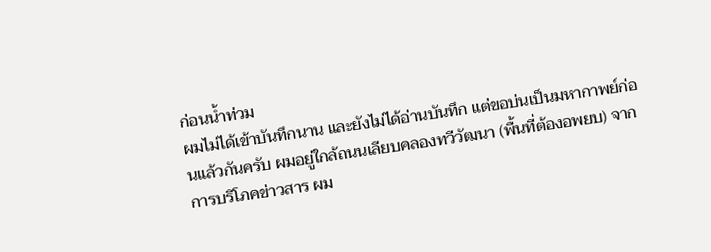ก่อนน้ำท่วม
ผมไม่ได้เข้าบันทึกนาน และยังไม่ได้อ่านบันทึก แต่ขอบ่นเป็นมหากาพย์ก่อนแล้วกันครับ ผมอยู่ใกล้ถนนเลียบคลองทวีวัฒนา (พื้นที่ต้องอพยบ) จากการบริโภคข่าวสาร ผม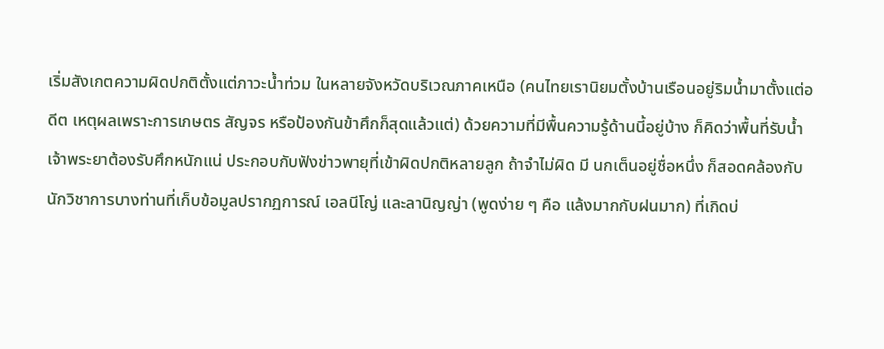เริ่มสังเกตความผิดปกติตั้งแต่ภาวะน้ำท่วม ในหลายจังหวัดบริเวณภาคเหนือ (คนไทยเรานิยมตั้งบ้านเรือนอยู่ริมน้ำมาตั้งแต่อดีต เหตุผลเพราะการเกษตร สัญจร หรือป้องกันข้าศึกก็สุดแล้วแต่) ด้วยความที่มีพื้นความรู้ด้านนี้อยู่บ้าง ก็คิดว่าพื้นที่รับน้ำเจ้าพระยาต้องรับศึกหนักแน่ ประกอบกับฟังข่าวพายุที่เข้าผิดปกติหลายลูก ถ้าจำไม่ผิด มี นกเต็นอยู่ชื่อหนึ่ง ก็สอดคล้องกับนักวิชาการบางท่านที่เก็บข้อมูลปรากฏการณ์ เอลนีโญ่ และลานิญญ่า (พูดง่าย ๆ คือ แล้งมากกับฝนมาก) ที่เกิดบ่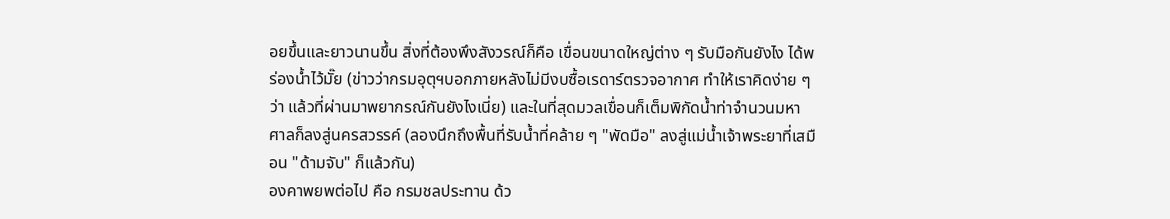อยขึ้นและยาวนานขึ้น สิ่งที่ต้องพึงสังวรณ์ก็คือ เขื่อนขนาดใหญ่ต่าง ๆ รับมือกันยังไง ได้พร่องน้ำไว้มั๊ย (ข่าวว่ากรมอุตุฯบอกภายหลังไม่มีงบซื้อเรดาร์ตรวจอากาศ ทำให้เราคิดง่าย ๆ ว่า แล้วที่ผ่านมาพยากรณ์กันยังไงเนี่ย) และในที่สุดมวลเขื่อนก็เต็มพิกัดน้ำท่าจำนวนมหาศาลก็ลงสู่นครสวรรค์ (ลองนึกถึงพื้นที่รับน้ำที่คล้าย ๆ "พัดมือ" ลงสู่แม่น้ำเจ้าพระยาที่เสมือน "ด้ามจับ" ก็แล้วกัน)
องคาพยพต่อไป คือ กรมชลประทาน ด้ว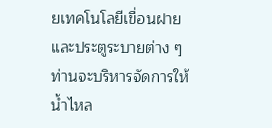ยเทคโนโลยีเขื่อนฝาย และประตูระบายต่าง ๆ ท่านจะบริหารจัดการให้น้ำไหล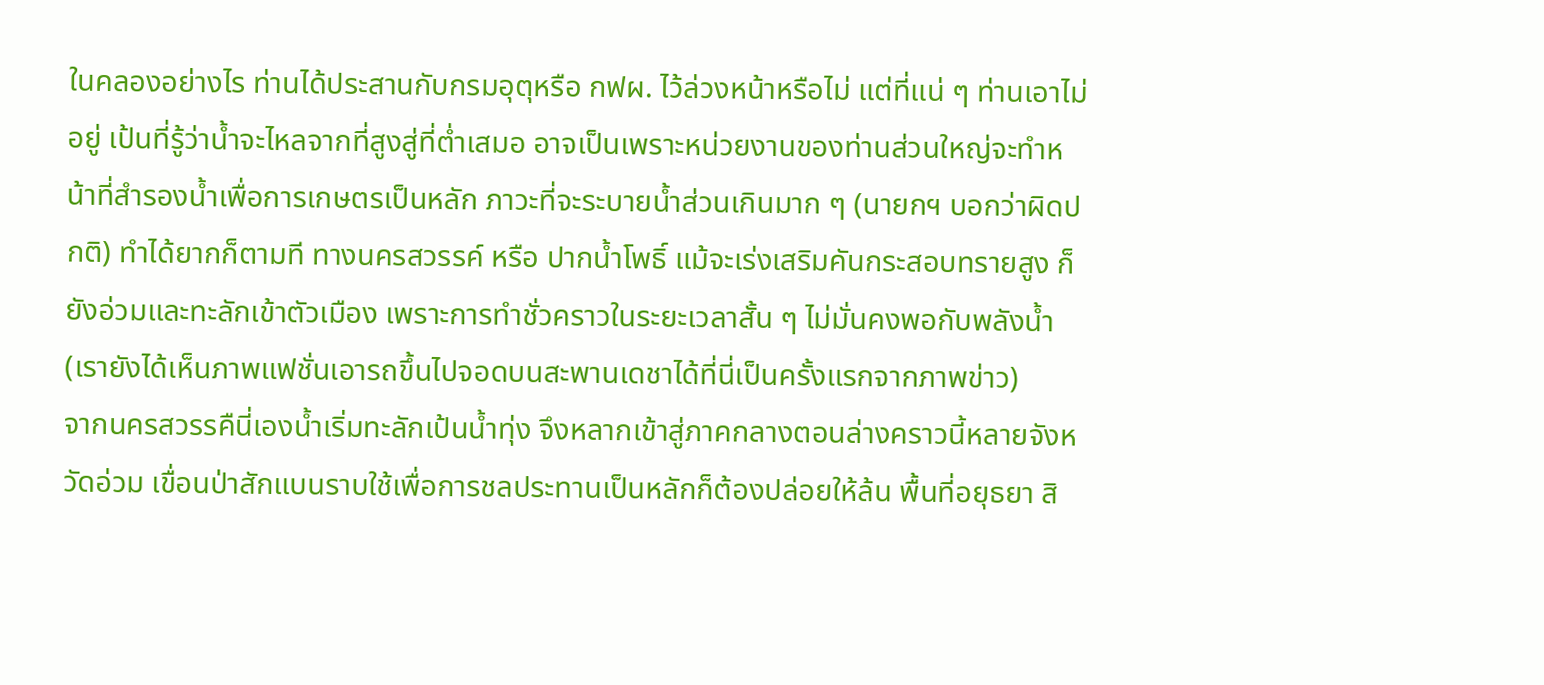ในคลองอย่างไร ท่านได้ประสานกับกรมอุตุหรือ กฟผ. ไว้ล่วงหน้าหรือไม่ แต่ที่แน่ ๆ ท่านเอาไม่อยู่ เป้นที่รู้ว่าน้ำจะไหลจากที่สูงสู่ที่ต่ำเสมอ อาจเป็นเพราะหน่วยงานของท่านส่วนใหญ่จะทำหน้าที่สำรองน้ำเพื่อการเกษตรเป็นหลัก ภาวะที่จะระบายน้ำส่วนเกินมาก ๆ (นายกฯ บอกว่าผิดปกติ) ทำได้ยากก็ตามที ทางนครสวรรค์ หรือ ปากน้ำโพธิ์ แม้จะเร่งเสริมคันกระสอบทรายสูง ก็ยังอ่วมและทะลักเข้าตัวเมือง เพราะการทำชั่วคราวในระยะเวลาสั้น ๆ ไม่มั่นคงพอกับพลังน้ำ (เรายังได้เห็นภาพแฟชั่นเอารถขึ้นไปจอดบนสะพานเดชาได้ที่นี่เป็นครั้งแรกจากภาพข่าว)
จากนครสวรรคืนี่เองน้ำเริ่มทะลักเป้นน้ำทุ่ง จึงหลากเข้าสู่ภาคกลางตอนล่างคราวนี้หลายจังหวัดอ่วม เขื่อนป่าสักแบนราบใช้เพื่อการชลประทานเป็นหลักก็ต้องปล่อยให้ล้น พื้นที่อยุธยา สิ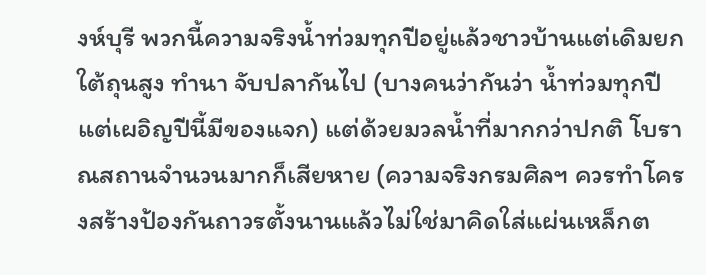งห์บุรี พวกนี้ความจริงน้ำท่วมทุกปีอยู่แล้วชาวบ้านแต่เดิมยกใต้ถุนสูง ทำนา จับปลากันไป (บางคนว่ากันว่า น้ำท่วมทุกปีแต่เผอิญปีนี้มีของแจก) แต่ด้วยมวลน้ำที่มากกว่าปกติ โบราณสถานจำนวนมากก็เสียหาย (ความจริงกรมศิลฯ ควรทำโครงสร้างป้องกันถาวรตั้งนานแล้วไม่ใช่มาคิดใส่แผ่นเหล็กต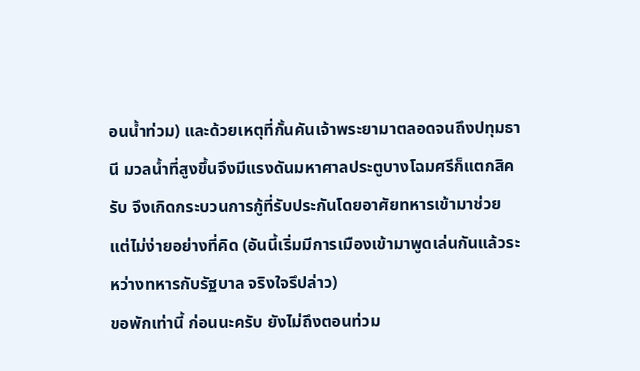อนน้ำท่วม) และด้วยเหตุที่กั้นคันเจ้าพระยามาตลอดจนถึงปทุมธานี มวลน้ำที่สูงขึ้นจึงมีแรงดันมหาศาลประตูบางโฉมศรีก็แตกสิครับ จึงเกิดกระบวนการกู้ที่รับประกันโดยอาศัยทหารเข้ามาช่วย แต่ไม่ง่ายอย่างที่คิด (อันนี้เริ่มมีการเมืองเข้ามาพูดเล่นกันแล้วระหว่างทหารกับรัฐบาล จริงใจรึปล่าว)
ขอพักเท่านี้ ก่อนนะครับ ยังไม่ถึงตอนท่วม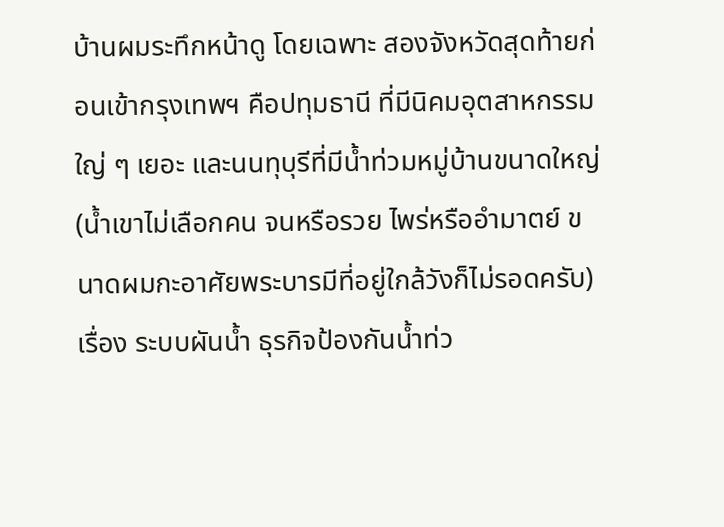บ้านผมระทึกหน้าดู โดยเฉพาะ สองจังหวัดสุดท้ายก่อนเข้ากรุงเทพฯ คือปทุมธานี ที่มีนิคมอุตสาหกรรมใญ่ ๆ เยอะ และนนทุบุรีที่มีน้ำท่วมหมู่บ้านขนาดใหญ่ (น้ำเขาไม่เลือกคน จนหรือรวย ไพร่หรืออำมาตย์ ขนาดผมกะอาศัยพระบารมีที่อยู่ใกล้วังก็ไม่รอดครับ) เรื่อง ระบบผันน้ำ ธุรกิจป้องกันน้ำท่ว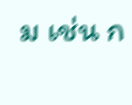ม เช่น ก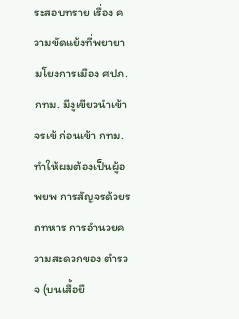ระสอบทราย เรื่อง ความขัดแย้งที่พยายามโยงการเมือง ศปภ. กทม. มีงูเขียวนำเข้า จรเข้ ก่อนเข้า กทม. ทำให้ผมต้องเป็นผู้อพยพ การสัญจรด้วยรถทหาร การอำนวยความสะดวกของ ตำรวจ (บนเสื้อยื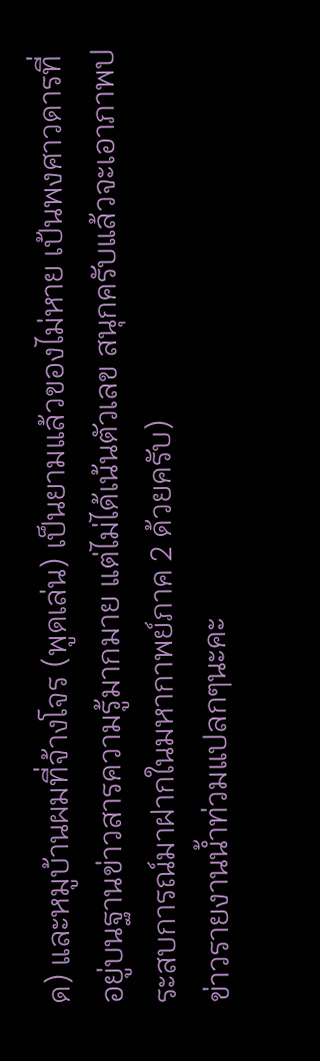ด) และหมูบ้านผมที่จ้างโจร (พูดเล่น) เป็นยามแล้วของไม่หาย เป้นพงศาวดารที่อยู่บนฐานข่าวสารความรู้มากมาย แต่ไม่ได้เน้นตัวเลข สนุกครับแล้วจะเอาภาพประสบการณ์มาฝากในมหากาพย์ภาค 2 ด้วยครับ)
ข่าวรายงานน้ำท่วมแปลกๆนะคะ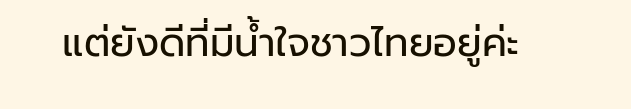แต่ยังดีที่มีน้ำใจชาวไทยอยู่ค่ะ